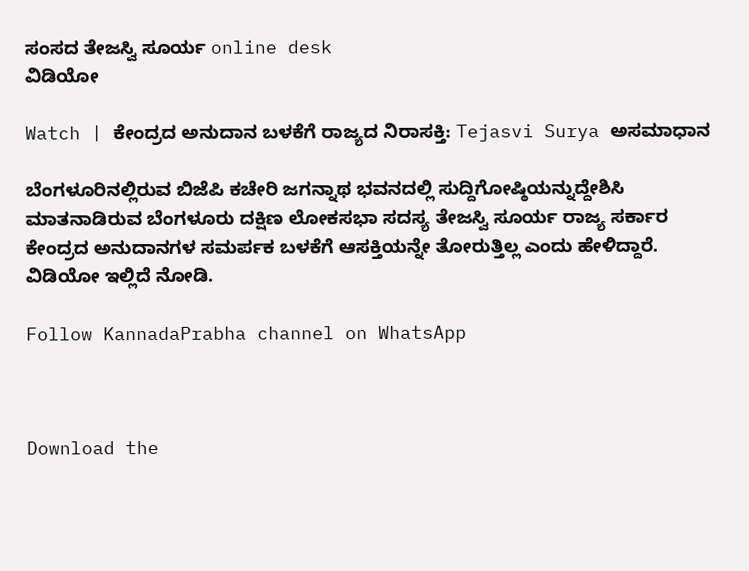ಸಂಸದ ತೇಜಸ್ವಿ ಸೂರ್ಯ online desk
ವಿಡಿಯೋ

Watch | ಕೇಂದ್ರದ ಅನುದಾನ ಬಳಕೆಗೆ ರಾಜ್ಯದ ನಿರಾಸಕ್ತಿ: Tejasvi Surya ಅಸಮಾಧಾನ

ಬೆಂಗಳೂರಿನಲ್ಲಿರುವ ಬಿಜೆಪಿ ಕಚೇರಿ ಜಗನ್ನಾಥ ಭವನದಲ್ಲಿ ಸುದ್ದಿಗೋಷ್ಠಿಯನ್ನುದ್ದೇಶಿಸಿ ಮಾತನಾಡಿರುವ ಬೆಂಗಳೂರು ದಕ್ಷಿಣ ಲೋಕಸಭಾ ಸದಸ್ಯ ತೇಜಸ್ವಿ ಸೂರ್ಯ ರಾಜ್ಯ ಸರ್ಕಾರ ಕೇಂದ್ರದ ಅನುದಾನಗಳ ಸಮರ್ಪಕ ಬಳಕೆಗೆ ಆಸಕ್ತಿಯನ್ನೇ ತೋರುತ್ತಿಲ್ಲ ಎಂದು ಹೇಳಿದ್ದಾರೆ. ವಿಡಿಯೋ ಇಲ್ಲಿದೆ ನೋಡಿ.

Follow KannadaPrabha channel on WhatsApp



Download the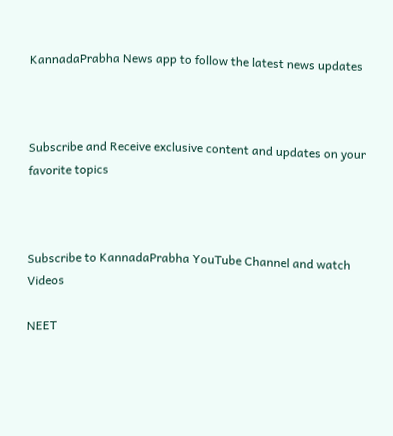KannadaPrabha News app to follow the latest news updates



Subscribe and Receive exclusive content and updates on your favorite topics



Subscribe to KannadaPrabha YouTube Channel and watch Videos

NEET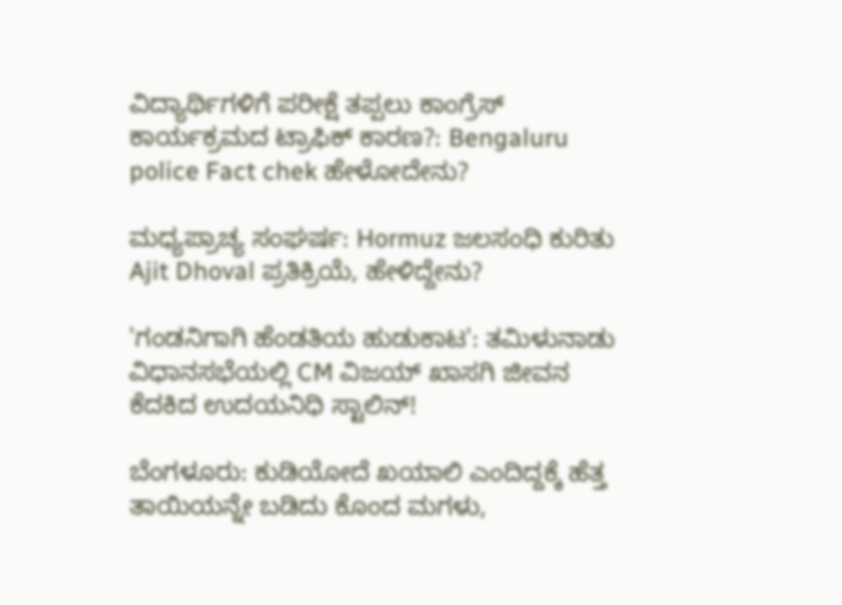ವಿದ್ಯಾರ್ಥಿಗಳಿಗೆ ಪರೀಕ್ಷೆ ತಪ್ಪಲು ಕಾಂಗ್ರೆಸ್ ಕಾರ್ಯಕ್ರಮದ ಟ್ರಾಫಿಕ್ ಕಾರಣ?: Bengaluru police Fact chek ಹೇಳೋದೇನು?

ಮಧ್ಯಪ್ರಾಚ್ಯ ಸಂಘರ್ಷ: Hormuz ಜಲಸಂಧಿ ಕುರಿತು Ajit Dhoval ಪ್ರತಿಕ್ರಿಯೆ, ಹೇಳಿದ್ದೇನು?

'ಗಂಡನಿಗಾಗಿ ಹೆಂಡತಿಯ ಹುಡುಕಾಟ': ತಮಿಳುನಾಡು ವಿಧಾನಸಭೆಯಲ್ಲಿ CM ವಿಜಯ್ ಖಾಸಗಿ ಜೀವನ ಕೆದಕಿದ ಉದಯನಿಧಿ ಸ್ಟಾಲಿನ್!

ಬೆಂಗಳೂರು: ಕುಡಿಯೋದೆ ಖಯಾಲಿ ಎಂದಿದ್ದಕ್ಕೆ ಹೆತ್ತ ತಾಯಿಯನ್ನೇ ಬಡಿದು ಕೊಂದ ಮಗಳು,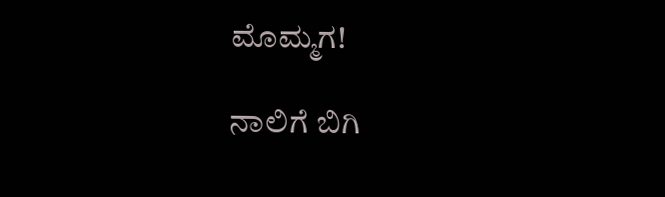ಮೊಮ್ಮಗ!

ನಾಲಿಗೆ ಬಿಗಿ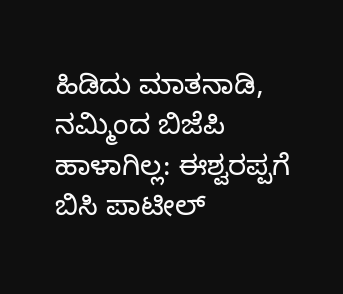ಹಿಡಿದು ಮಾತನಾಡಿ, ನಮ್ಮಿಂದ ಬಿಜೆಪಿ ಹಾಳಾಗಿಲ್ಲ: ಈಶ್ವರಪ್ಪಗೆ ಬಿಸಿ ಪಾಟೀಲ್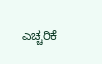ಎಚ್ಚರಿಕೆ